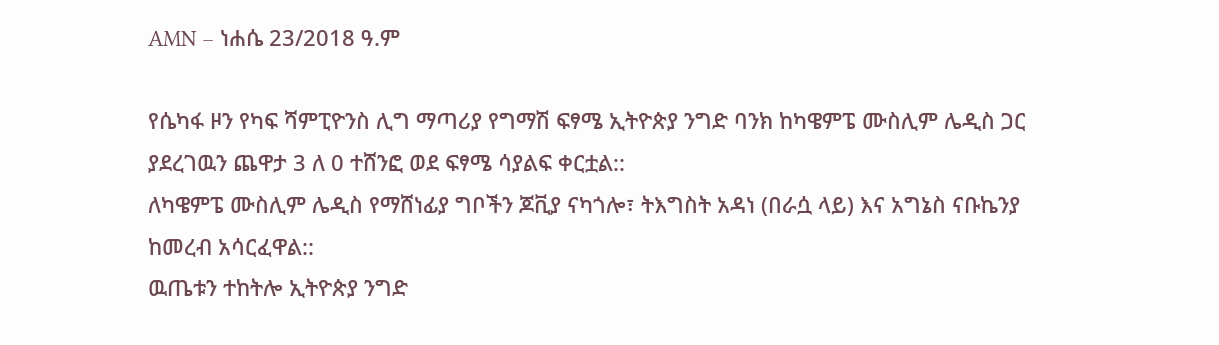AMN – ነሐሴ 23/2018 ዓ.ም

የሴካፋ ዞን የካፍ ሻምፒዮንስ ሊግ ማጣሪያ የግማሽ ፍፃሜ ኢትዮጵያ ንግድ ባንክ ከካዌምፔ ሙስሊም ሌዲስ ጋር ያደረገዉን ጨዋታ 3 ለ 0 ተሸንፎ ወደ ፍፃሜ ሳያልፍ ቀርቷል::
ለካዌምፔ ሙስሊም ሌዲስ የማሸነፊያ ግቦችን ጆቪያ ናካጎሎ፣ ትእግስት አዳነ (በራሷ ላይ) እና አግኔስ ናቡኬንያ ከመረብ አሳርፈዋል::
ዉጤቱን ተከትሎ ኢትዮጵያ ንግድ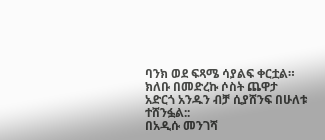ባንክ ወደ ፍጻሜ ሳያልፍ ቀርቷል።
ክለቡ በመድረኩ ሶስት ጨዋታ አድርጎ አንዱን ብቻ ሲያሸንፍ በሁለቱ ተሸንፏል::
በአዲሱ መንገሻ